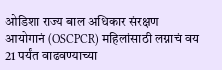ओडिशा राज्य बाल अधिकार संरक्षण आयोगानं (OSCPCR) महिलांसाठी लग्नाचं वय 21 पर्यंत वाढवण्याच्या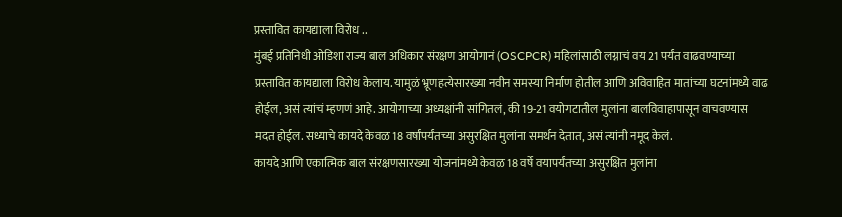प्रस्तावित कायद्याला विरोध ..
मुंबई प्रतिनिधी ओडिशा राज्य बाल अधिकार संरक्षण आयोगानं (OSCPCR) महिलांसाठी लग्नाचं वय 21 पर्यंत वाढवण्याच्या प्रस्तावित कायद्याला विरोध केलाय. यामुळं भ्रूणहत्येसारख्या नवीन समस्या निर्माण होतील आणि अविवाहित मातांच्या घटनांमध्ये वाढ होईल, असं त्यांचं म्हणणं आहे. आयोगाच्या अध्यक्षांनी सांगितलं, की 19-21 वयोगटातील मुलांना बालविवाहापासून वाचवण्यास मदत होईल. सध्याचे कायदे केवळ 18 वर्षांपर्यंतच्या असुरक्षित मुलांना समर्थन देतात, असं त्यांनी नमूद केलं.
कायदे आणि एकात्मिक बाल संरक्षणसारख्या योजनांमध्ये केवळ 18 वर्षे वयापर्यंतच्या असुरक्षित मुलांना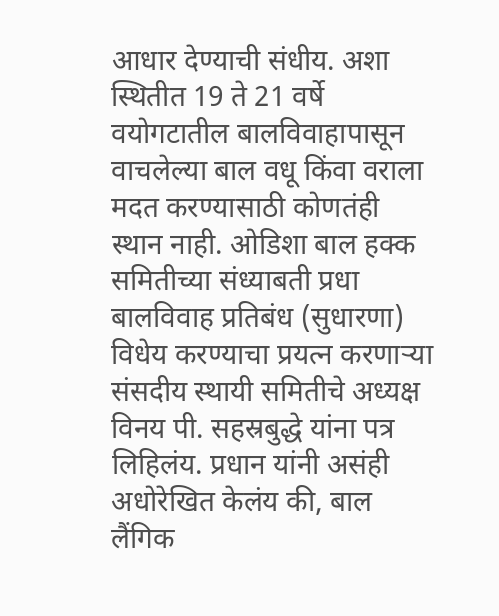आधार देण्याची संधीय. अशा स्थितीत 19 ते 21 वर्षे वयोगटातील बालविवाहापासून वाचलेल्या बाल वधू किंवा वराला मदत करण्यासाठी कोणतंही स्थान नाही. ओडिशा बाल हक्क समितीच्या संध्याबती प्रधा बालविवाह प्रतिबंध (सुधारणा) विधेय करण्याचा प्रयत्न करणाऱ्या संसदीय स्थायी समितीचे अध्यक्ष विनय पी. सहस्रबुद्धे यांना पत्र लिहिलंय. प्रधान यांनी असंही अधोरेखित केलंय की, बाल लैंगिक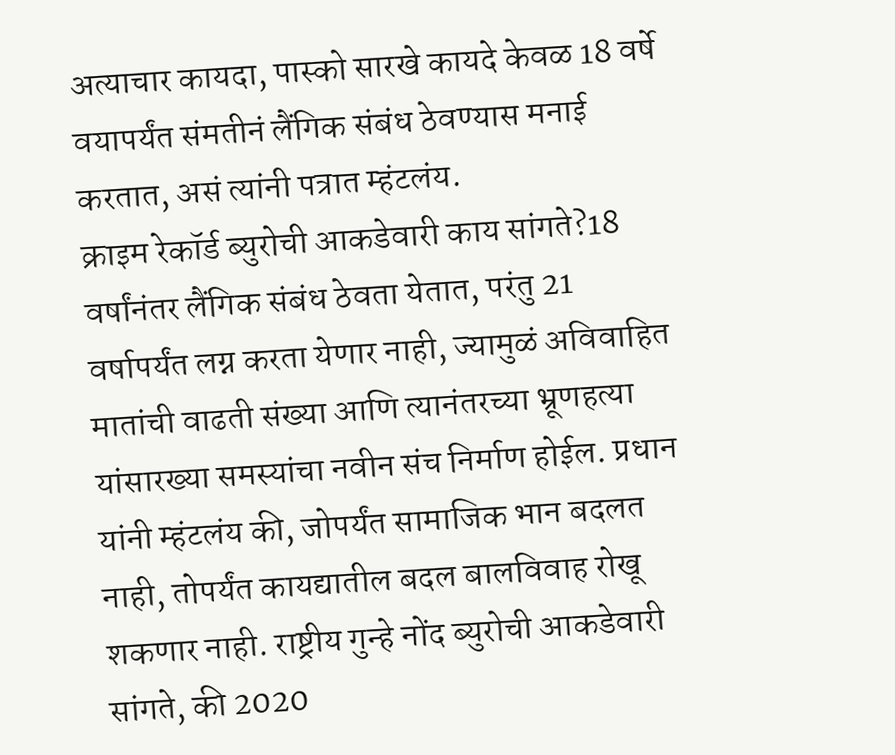अत्याचार कायदा, पास्को सारखे कायदे केवळ 18 वर्षे वयापर्यंत संमतीनं लैंगिक संबंध ठेवण्यास मनाई करतात, असं त्यांनी पत्रात म्हंटलंय.
क्राइम रेकॉर्ड ब्युरोची आकडेवारी काय सांगते?18 वर्षांनंतर लैंगिक संबंध ठेवता येतात, परंतु 21 वर्षापर्यंत लग्न करता येणार नाही, ज्यामुळं अविवाहित मातांची वाढती संख्या आणि त्यानंतरच्या भ्रूणहत्या यांसारख्या समस्यांचा नवीन संच निर्माण होईल. प्रधान यांनी म्हंटलंय की, जोपर्यंत सामाजिक भान बदलत नाही, तोपर्यंत कायद्यातील बदल बालविवाह रोखू शकणार नाही. राष्ट्रीय गुन्हे नोंद ब्युरोची आकडेवारी सांगते, की 2020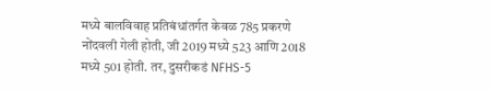मध्ये बालविवाह प्रतिबंधांतर्गत केवळ 785 प्रकरणे नोंदवली गेली होती, जी 2019 मध्ये 523 आणि 2018 मध्ये 501 होती. तर, दुसरीकडं NFHS-5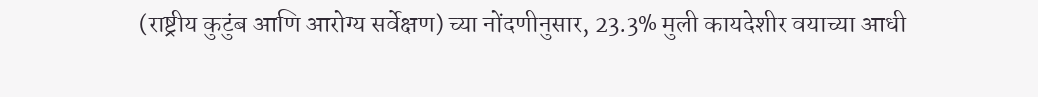(राष्ट्रीय कुटुंब आणि आरोग्य सर्वेक्षण) च्या नोंदणीनुसार, 23.3% मुली कायदेशीर वयाच्या आधी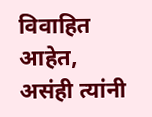विवाहित आहेत, असंही त्यांनी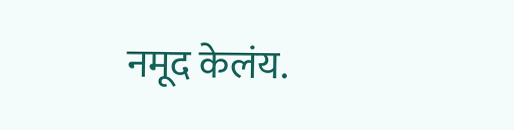नमूद केलंय.